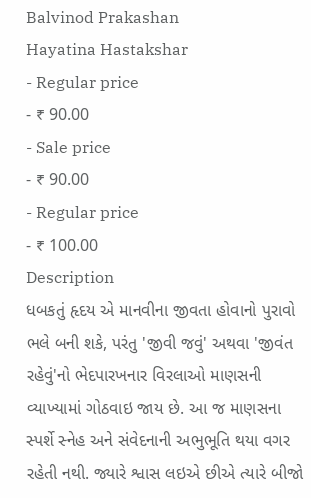Balvinod Prakashan
Hayatina Hastakshar
- Regular price
- ₹ 90.00
- Sale price
- ₹ 90.00
- Regular price
- ₹ 100.00
Description
ધબકતું હૃદય એ માનવીના જીવતા હોવાનો પુરાવો ભલે બની શકે, પરંતુ 'જીવી જવું' અથવા 'જીવંત રહેવું'નો ભેદપારખનાર વિરલાઓ માણસની વ્યાખ્યામાં ગોઠવાઇ જાય છે. આ જ માણસના સ્પર્શે સ્નેહ અને સંવેદનાની અભુભૂતિ થયા વગર રહેતી નથી. જ્યારે શ્વાસ લઇએ છીએ ત્યારે બીજો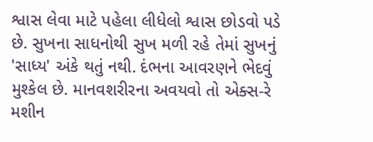શ્વાસ લેવા માટે પહેલા લીધેલો શ્વાસ છોડવો પડે છે. સુખના સાધનોથી સુખ મળી રહે તેમાં સુખનું 'સાધ્ય' અંકે થતું નથી. દંભના આવરણને ભેદવું મુશ્કેલ છે. માનવશરીરના અવયવો તો એક્સ-રે મશીન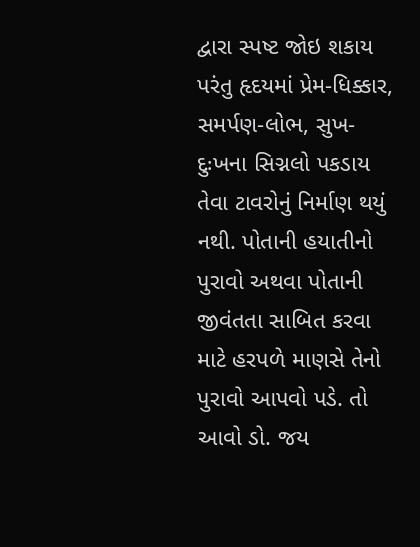દ્વારા સ્પષ્ટ જોઇ શકાય પરંતુ હૃદયમાં પ્રેમ-ધિક્કાર, સમર્પણ-લોભ, સુખ-દુઃખના સિગ્નલો પકડાય તેવા ટાવરોનું નિર્માણ થયું નથી. પોતાની હયાતીનો પુરાવો અથવા પોતાની જીવંતતા સાબિત કરવા માટે હરપળે માણસે તેનો પુરાવો આપવો પડે. તો આવો ડો. જય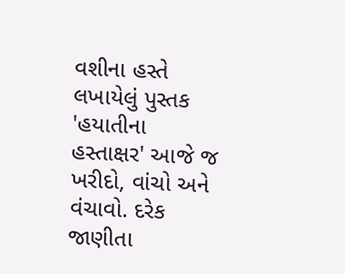વશીના હસ્તે લખાયેલું પુસ્તક 'હયાતીના હસ્તાક્ષર' આજે જ ખરીદો, વાંચો અને વંચાવો. દરેક જાણીતા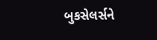બુકસેલર્સને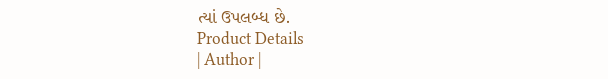ત્યાં ઉપલબ્ધ છે.
Product Details
| Author |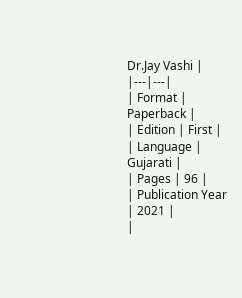Dr.Jay Vashi |
|---|---|
| Format | Paperback |
| Edition | First |
| Language | Gujarati |
| Pages | 96 |
| Publication Year | 2021 |
|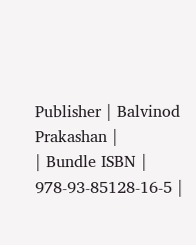Publisher | Balvinod Prakashan |
| Bundle ISBN | 978-93-85128-16-5 |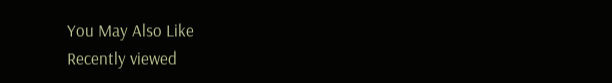You May Also Like
Recently viewed